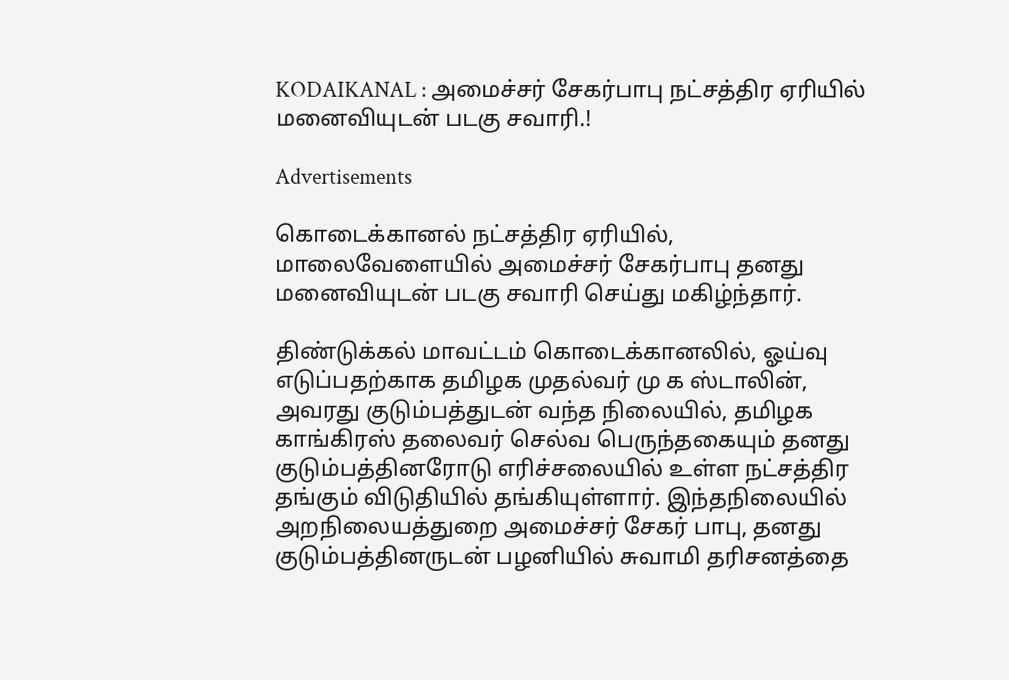KODAIKANAL : அமைச்சர் சேகர்பாபு நட்சத்திர ஏரியில் மனைவியுடன் படகு சவாரி.!

Advertisements

கொடைக்கானல் நட்சத்திர ஏரியில், மாலைவேளையில் அமைச்சர் சேகர்பாபு தனது மனைவியுடன் படகு சவாரி செய்து மகிழ்ந்தார்.

திண்டுக்கல் மாவட்டம் கொடைக்கானலில், ஓய்வு எடுப்பதற்காக தமிழக முதல்வர் மு க ஸ்டாலின், அவரது குடும்பத்துடன் வந்த நிலையில், தமிழக காங்கிரஸ் தலைவர் செல்வ பெருந்தகையும் தனது குடும்பத்தினரோடு எரிச்சலையில் உள்ள நட்சத்திர தங்கும் விடுதியில் தங்கியுள்ளார். இந்தநிலையில் அறநிலையத்துறை அமைச்சர் சேகர் பாபு, தனது குடும்பத்தினருடன் பழனியில் சுவாமி தரிசனத்தை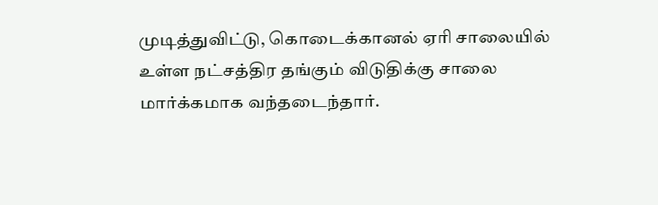முடித்துவிட்டு, கொடைக்கானல் ஏரி சாலையில் உள்ள நட்சத்திர தங்கும் விடுதிக்கு சாலை மார்க்கமாக வந்தடைந்தார்.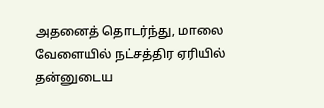அதனைத் தொடர்ந்து, மாலை வேளையில் நட்சத்திர ஏரியில் தன்னுடைய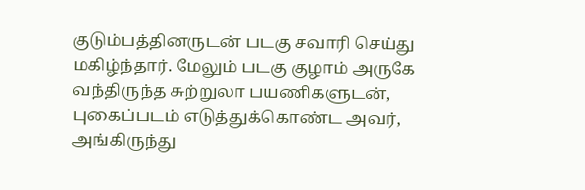குடும்பத்தினருடன் படகு சவாரி செய்து மகிழ்ந்தார். மேலும் படகு குழாம் அருகே வந்திருந்த சுற்றுலா பயணிகளுடன், புகைப்படம் எடுத்துக்கொண்ட அவர், அங்கிருந்து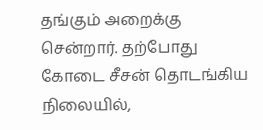தங்கும் அறைக்கு சென்றார். தற்போது கோடை சீசன் தொடங்கிய நிலையில்,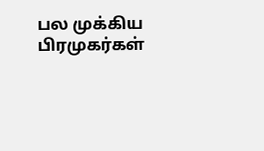பல முக்கிய பிரமுகர்கள்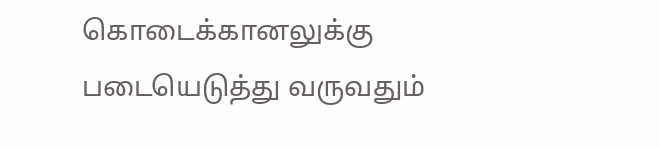கொடைக்கானலுக்கு படையெடுத்து வருவதும்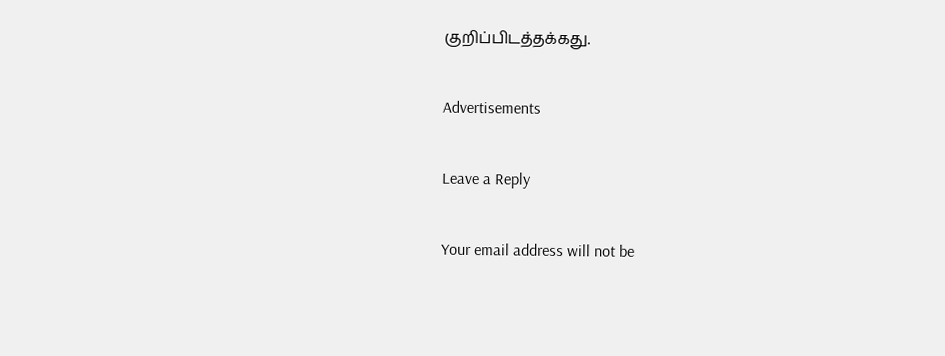குறிப்பிடத்தக்கது.

Advertisements

Leave a Reply

Your email address will not be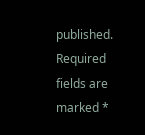published. Required fields are marked *